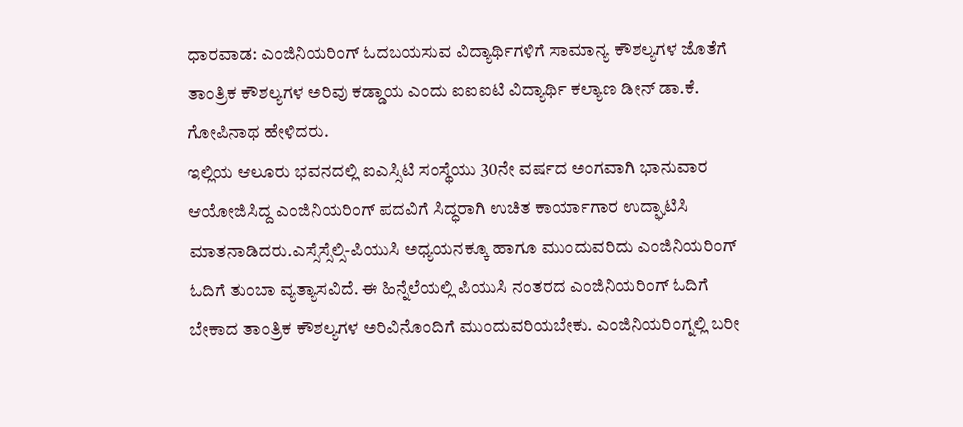ಧಾರವಾಡ: ಎಂಜಿನಿಯರಿಂಗ್ ಓದಬಯಸುವ ವಿದ್ಯಾರ್ಥಿಗಳಿಗೆ ಸಾಮಾನ್ಯ ಕೌಶಲ್ಯಗಳ ಜೊತೆಗೆ ತಾಂತ್ರಿಕ ಕೌಶಲ್ಯಗಳ ಅರಿವು ಕಡ್ಡಾಯ ಎಂದು ಐಐಐಟಿ ವಿದ್ಯಾರ್ಥಿ ಕಲ್ಯಾಣ ಡೀನ್ ಡಾ.ಕೆ. ಗೋಪಿನಾಥ ಹೇಳಿದರು.
ಇಲ್ಲಿಯ ಆಲೂರು ಭವನದಲ್ಲಿ ಐಎಸ್ಸಿಟಿ ಸಂಸ್ಥೆಯು 30ನೇ ವರ್ಷದ ಅಂಗವಾಗಿ ಭಾನುವಾರ ಆಯೋಜಿಸಿದ್ದ ಎಂಜಿನಿಯರಿಂಗ್ ಪದವಿಗೆ ಸಿದ್ಧರಾಗಿ ಉಚಿತ ಕಾರ್ಯಾಗಾರ ಉದ್ಘಾಟಿಸಿ ಮಾತನಾಡಿದರು.ಎಸ್ಸೆಸ್ಸೆಲ್ಸಿ-ಪಿಯುಸಿ ಅಧ್ಯಯನಕ್ಕೂ ಹಾಗೂ ಮುಂದುವರಿದು ಎಂಜಿನಿಯರಿಂಗ್ ಓದಿಗೆ ತುಂಬಾ ವ್ಯತ್ಯಾಸವಿದೆ. ಈ ಹಿನ್ನೆಲೆಯಲ್ಲಿ ಪಿಯುಸಿ ನಂತರದ ಎಂಜಿನಿಯರಿಂಗ್ ಓದಿಗೆ ಬೇಕಾದ ತಾಂತ್ರಿಕ ಕೌಶಲ್ಯಗಳ ಅರಿವಿನೊಂದಿಗೆ ಮುಂದುವರಿಯಬೇಕು. ಎಂಜಿನಿಯರಿಂಗ್ನಲ್ಲಿ ಬರೀ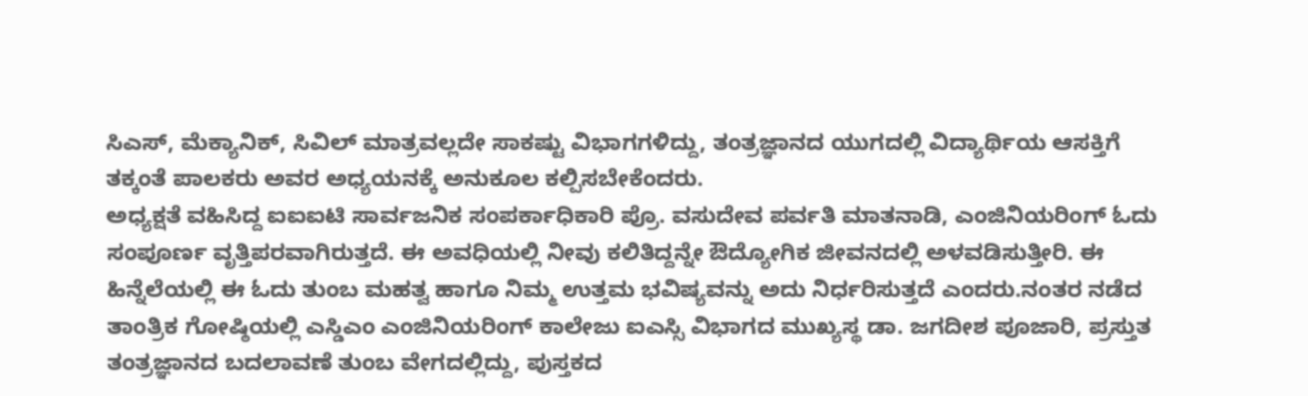ಸಿಎಸ್, ಮೆಕ್ಯಾನಿಕ್, ಸಿವಿಲ್ ಮಾತ್ರವಲ್ಲದೇ ಸಾಕಷ್ಟು ವಿಭಾಗಗಳಿದ್ದು, ತಂತ್ರಜ್ಞಾನದ ಯುಗದಲ್ಲಿ ವಿದ್ಯಾರ್ಥಿಯ ಆಸಕ್ತಿಗೆ ತಕ್ಕಂತೆ ಪಾಲಕರು ಅವರ ಅಧ್ಯಯನಕ್ಕೆ ಅನುಕೂಲ ಕಲ್ಪಿಸಬೇಕೆಂದರು.
ಅಧ್ಯಕ್ಷತೆ ವಹಿಸಿದ್ದ ಐಐಐಟಿ ಸಾರ್ವಜನಿಕ ಸಂಪರ್ಕಾಧಿಕಾರಿ ಪ್ರೊ. ವಸುದೇವ ಪರ್ವತಿ ಮಾತನಾಡಿ, ಎಂಜಿನಿಯರಿಂಗ್ ಓದು ಸಂಪೂರ್ಣ ವೃತ್ತಿಪರವಾಗಿರುತ್ತದೆ. ಈ ಅವಧಿಯಲ್ಲಿ ನೀವು ಕಲಿತಿದ್ದನ್ನೇ ಔದ್ಯೋಗಿಕ ಜೀವನದಲ್ಲಿ ಅಳವಡಿಸುತ್ತೀರಿ. ಈ ಹಿನ್ನೆಲೆಯಲ್ಲಿ ಈ ಓದು ತುಂಬ ಮಹತ್ವ ಹಾಗೂ ನಿಮ್ಮ ಉತ್ತಮ ಭವಿಷ್ಯವನ್ನು ಅದು ನಿರ್ಧರಿಸುತ್ತದೆ ಎಂದರು.ನಂತರ ನಡೆದ ತಾಂತ್ರಿಕ ಗೋಷ್ಠಿಯಲ್ಲಿ ಎಸ್ಡಿಎಂ ಎಂಜಿನಿಯರಿಂಗ್ ಕಾಲೇಜು ಐಎಸ್ಸಿ ವಿಭಾಗದ ಮುಖ್ಯಸ್ಥ ಡಾ. ಜಗದೀಶ ಪೂಜಾರಿ, ಪ್ರಸ್ತುತ ತಂತ್ರಜ್ಞಾನದ ಬದಲಾವಣೆ ತುಂಬ ವೇಗದಲ್ಲಿದ್ದು, ಪುಸ್ತಕದ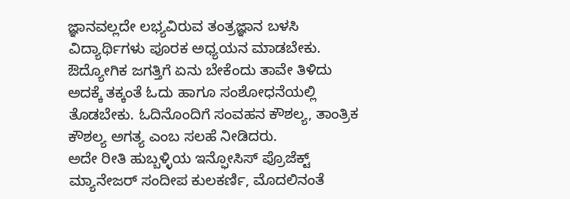ಜ್ಞಾನವಲ್ಲದೇ ಲಭ್ಯವಿರುವ ತಂತ್ರಜ್ಞಾನ ಬಳಸಿ ವಿದ್ಯಾರ್ಥಿಗಳು ಪೂರಕ ಅಧ್ಯಯನ ಮಾಡಬೇಕು. ಔದ್ಯೋಗಿಕ ಜಗತ್ತಿಗೆ ಏನು ಬೇಕೆಂದು ತಾವೇ ತಿಳಿದು ಅದಕ್ಕೆ ತಕ್ಕಂತೆ ಓದು ಹಾಗೂ ಸಂಶೋಧನೆಯಲ್ಲಿ ತೊಡಬೇಕು. ಓದಿನೊಂದಿಗೆ ಸಂವಹನ ಕೌಶಲ್ಯ, ತಾಂತ್ರಿಕ ಕೌಶಲ್ಯ ಅಗತ್ಯ ಎಂಬ ಸಲಹೆ ನೀಡಿದರು.
ಅದೇ ರೀತಿ ಹುಬ್ಬಳ್ಳಿಯ ಇನ್ಫೋಸಿಸ್ ಪ್ರೊಜೆಕ್ಟ್ ಮ್ಯಾನೇಜರ್ ಸಂದೀಪ ಕುಲಕರ್ಣಿ, ಮೊದಲಿನಂತೆ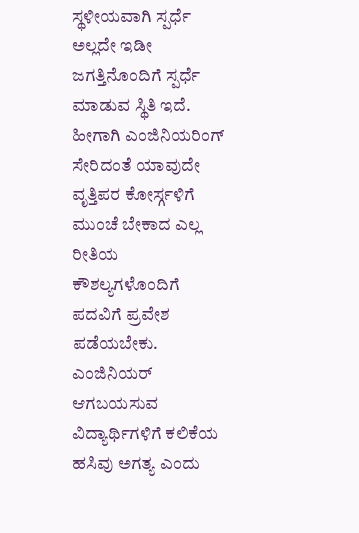ಸ್ಥಳೀಯವಾಗಿ ಸ್ಪರ್ಧೆ ಅಲ್ಲದೇ ಇಡೀ ಜಗತ್ತಿನೊಂದಿಗೆ ಸ್ಪರ್ಧೆ ಮಾಡುವ ಸ್ಥಿತಿ ಇದೆ. ಹೀಗಾಗಿ ಎಂಜಿನಿಯರಿಂಗ್ ಸೇರಿದಂತೆ ಯಾವುದೇ ವೃತ್ತಿಪರ ಕೋರ್ಸ್ಗಳಿಗೆ ಮುಂಚೆ ಬೇಕಾದ ಎಲ್ಲ ರೀತಿಯ ಕೌಶಲ್ಯಗಳೊಂದಿಗೆ ಪದವಿಗೆ ಪ್ರವೇಶ ಪಡೆಯಬೇಕು. ಎಂಜಿನಿಯರ್ ಆಗಬಯಸುವ ವಿದ್ಯಾರ್ಥಿಗಳಿಗೆ ಕಲಿಕೆಯ ಹಸಿವು ಅಗತ್ಯ ಎಂದು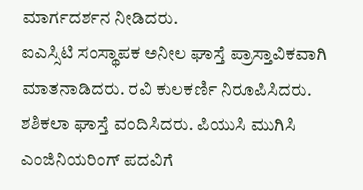ಮಾರ್ಗದರ್ಶನ ನೀಡಿದರು.
ಐಎಸ್ಸಿಟಿ ಸಂಸ್ಥಾಪಕ ಅನೀಲ ಘಾಸ್ತೆ ಪ್ರಾಸ್ತಾವಿಕವಾಗಿ ಮಾತನಾಡಿದರು. ರವಿ ಕುಲಕರ್ಣಿ ನಿರೂಪಿಸಿದರು. ಶಶಿಕಲಾ ಘಾಸ್ತೆ ವಂದಿಸಿದರು. ಪಿಯುಸಿ ಮುಗಿಸಿ ಎಂಜಿನಿಯರಿಂಗ್ ಪದವಿಗೆ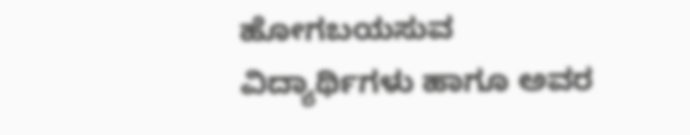ಹೋಗಬಯಸುವ ವಿದ್ಯಾರ್ಥಿಗಳು ಹಾಗೂ ಅವರ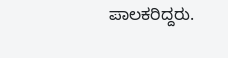ಪಾಲಕರಿದ್ದರು.